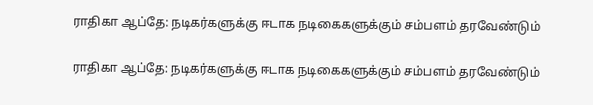ராதிகா ஆப்தே: நடிகர்களுக்கு ஈடாக நடிகைகளுக்கும் சம்பளம் தரவேண்டும்

ராதிகா ஆப்தே: நடிகர்களுக்கு ஈடாக நடிகைகளுக்கும் சம்பளம் தரவேண்டும்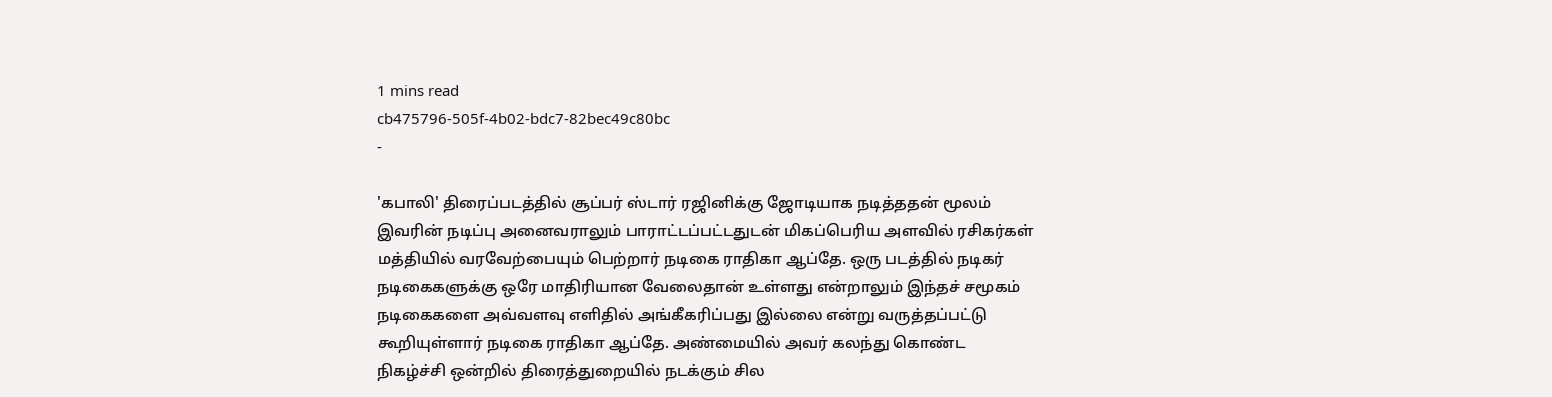1 mins read
cb475796-505f-4b02-bdc7-82bec49c80bc
-

'கபாலி' திரைப்படத்தில் சூப்பர் ஸ்டார் ரஜினிக்கு ஜோடியாக நடித்ததன் மூலம் இவரின் நடிப்பு அனைவராலும் பாராட்டப்பட்டதுடன் மிகப்பெரிய அளவில் ரசிகர்கள் மத்தியில் வரவேற்பையும் பெற்றார் நடிகை ராதிகா ஆப்தே. ஒரு படத்தில் நடிகர் நடிகைகளுக்கு ஒரே மாதிரியான வேலைதான் உள்ளது என்றாலும் இந்தச் சமூகம் நடிகைகளை அவ்வளவு எளிதில் அங்கீகரிப்பது இல்லை என்று வருத்தப்பட்டு கூறியுள்ளார் நடிகை ராதிகா ஆப்தே. அண்மையில் அவர் கலந்து கொண்ட நிகழ்ச்சி ஒன்றில் திரைத்துறையில் நடக்கும் சில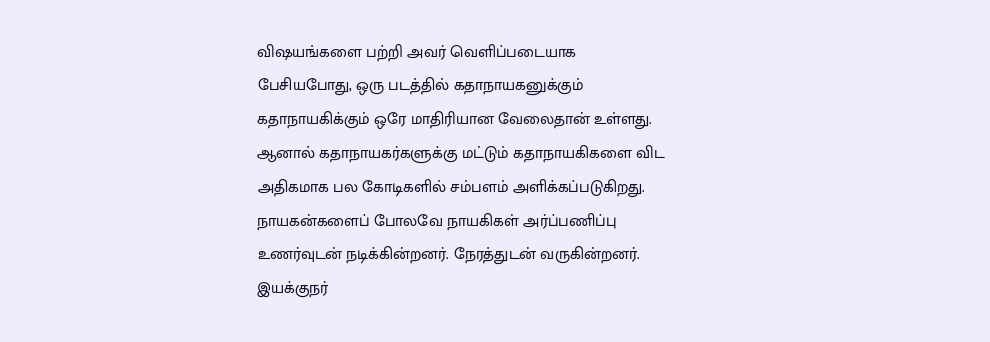விஷயங்களை பற்றி அவர் வெளிப்படையாக பேசியபோது, ஒரு படத்தில் கதாநாயகனுக்கும் கதாநாயகிக்கும் ஒரே மாதிரியான வேலைதான் உள்ளது. ஆனால் கதாநாயகர்களுக்கு மட்டும் கதாநாயகிகளை விட அதிகமாக பல கோடிகளில் சம்பளம் அளிக்கப்படுகிறது. நாயகன்களைப் போலவே நாயகிகள் அர்ப்பணிப்பு உணர்வுடன் நடிக்கின்றனர். நேரத்துடன் வருகின்றனர். இயக்குநர்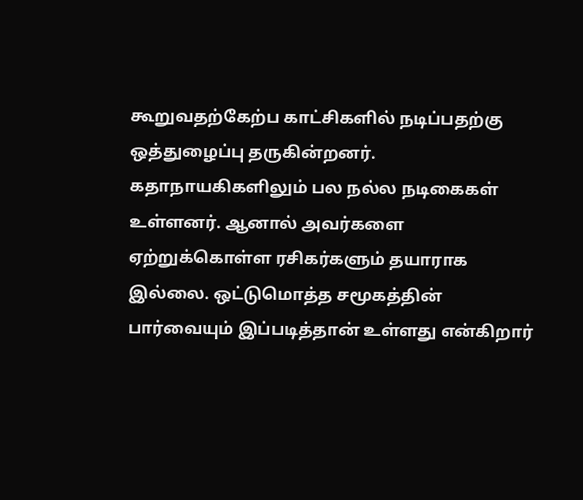கூறுவதற்கேற்ப காட்சிகளில் நடிப்பதற்கு ஒத்துழைப்பு தருகின்றனர். கதாநாயகிகளிலும் பல நல்ல நடிகைகள் உள்ளனர். ஆனால் அவர்களை ஏற்றுக்கொள்ள ரசிகர்களும் தயாராக இல்லை. ஒட்டுமொத்த சமூகத்தின் பார்வையும் இப்படித்தான் உள்ளது என்கிறார்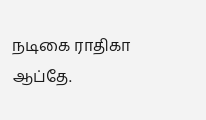நடிகை ராதிகா ஆப்தே.